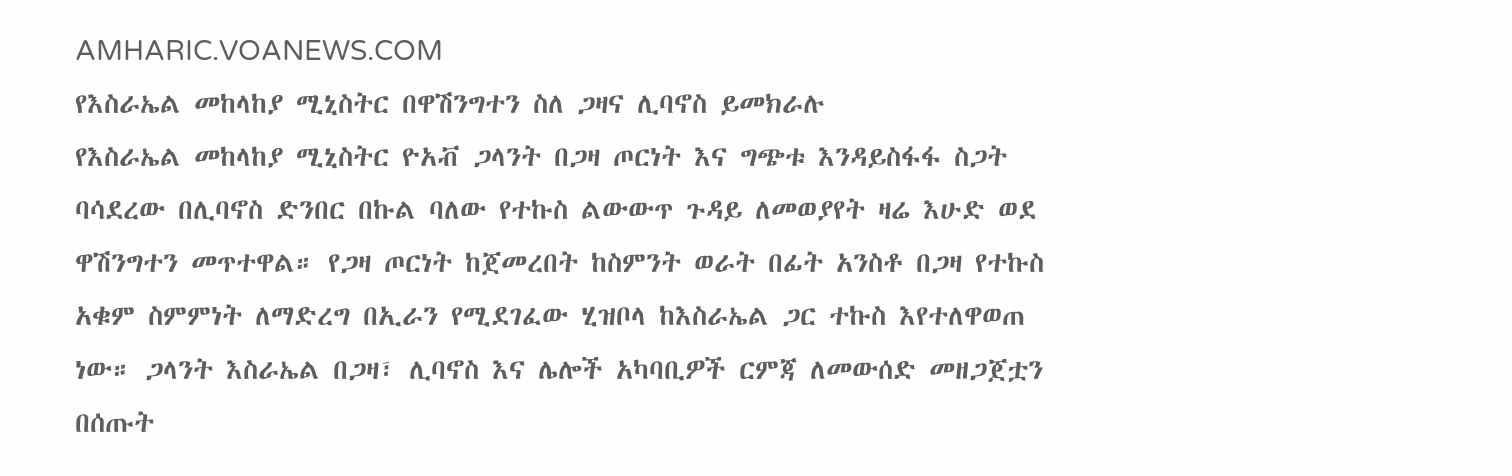AMHARIC.VOANEWS.COM
የእስራኤል መከላከያ ሚኒስትር በዋሽንግተን ስለ ጋዛና ሊባኖስ ይመክራሉ
የእስራኤል መከላከያ ሚኒስትር ዮአቭ ጋላንት በጋዛ ጦርነት እና ግጭቱ እንዳይስፋፋ ስጋት ባሳደረው በሊባኖስ ድንበር በኩል ባለው የተኩስ ልውውጥ ጉዳይ ለመወያየት ዛሬ እሁድ ወደ ዋሽንግተን መጥተዋል። የጋዛ ጦርነት ከጀመረበት ከስምንት ወራት በፊት አንስቶ በጋዛ የተኩስ አቁም ስምምነት ለማድረግ በኢራን የሚደገፈው ሂዝቦላ ከእስራኤል ጋር ተኩስ እየተለዋወጠ ነው። ጋላንት እስራኤል በጋዛ፣ ሊባኖስ እና ሌሎች አካባቢዎች ርምጃ ለመውሰድ መዘጋጀቷን በሰጡት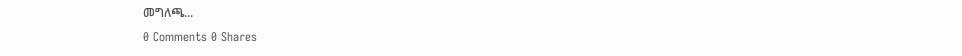መግለጫ...
0 Comments 0 Shares